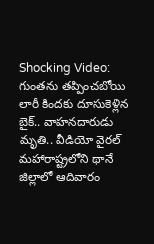Shocking Video: గుంతను తప్పించబోయి లారీ కిందకు దూసుకెళ్లిన బైక్.. వాహనదారుడు మృతి.. వీడియో వైరల్
మహారాష్ట్రలోని థానే జిల్లాలో ఆదివారం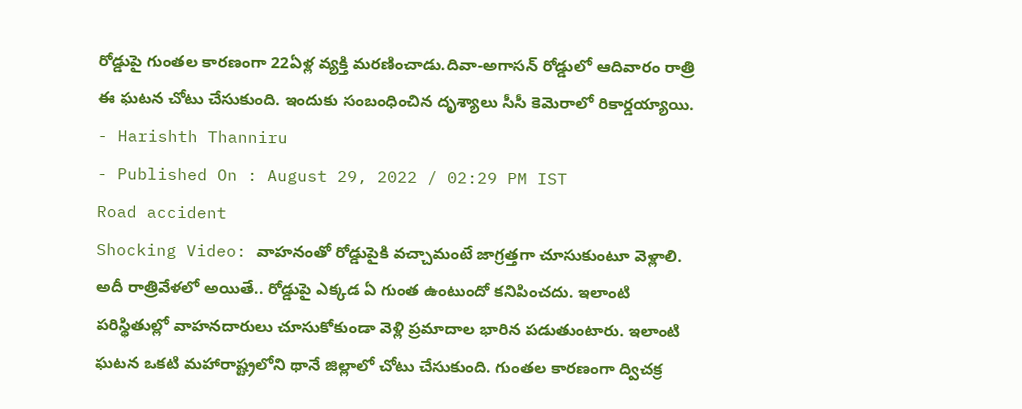రోడ్డుపై గుంతల కారణంగా 22ఏళ్ల వ్యక్తి మరణించాడు.దివా-అగాసన్ రోడ్డులో ఆదివారం రాత్రి ఈ ఘటన చోటు చేసుకుంది. ఇందుకు సంబంధించిన దృశ్యాలు సీసీ కెమెరాలో రికార్డయ్యాయి.
- Harishth Thanniru
- Published On : August 29, 2022 / 02:29 PM IST
Road accident
Shocking Video: వాహనంతో రోడ్డుపైకి వచ్చామంటే జాగ్రత్తగా చూసుకుంటూ వెళ్లాలి. అదీ రాత్రివేళలో అయితే.. రోడ్డుపై ఎక్కడ ఏ గుంత ఉంటుందో కనిపించదు. ఇలాంటి పరిస్థితుల్లో వాహనదారులు చూసుకోకుండా వెళ్లి ప్రమాదాల భారిన పడుతుంటారు. ఇలాంటి ఘటన ఒకటి మహారాష్ట్రలోని థానే జిల్లాలో చోటు చేసుకుంది. గుంతల కారణంగా ద్విచక్ర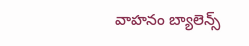వాహనం బ్యాలెన్స్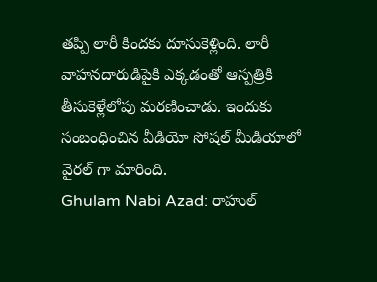తప్పి లారీ కిందకు దూసుకెళ్లింది. లారీ వాహనదారుడిపైకి ఎక్కడంతో ఆస్పత్రికి తీసుకెళ్లేలోపు మరణించాడు. ఇందుకు సంబంధించిన వీడియో సోషల్ మీడియాలో వైరల్ గా మారింది.
Ghulam Nabi Azad: రాహుల్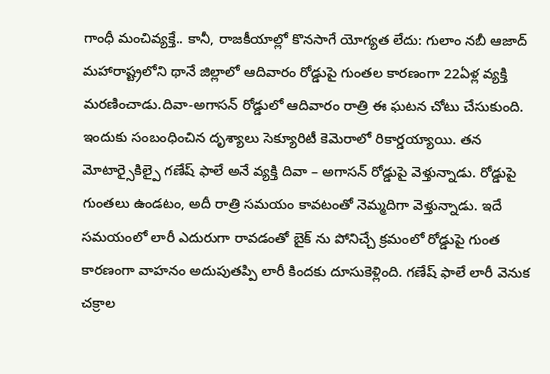గాంధీ మంచివ్యక్తే.. కానీ, రాజకీయాల్లో కొనసాగే యోగ్యత లేదు: గులాం నబీ ఆజాద్
మహారాష్ట్రలోని థానే జిల్లాలో ఆదివారం రోడ్డుపై గుంతల కారణంగా 22ఏళ్ల వ్యక్తి మరణించాడు.దివా-అగాసన్ రోడ్డులో ఆదివారం రాత్రి ఈ ఘటన చోటు చేసుకుంది. ఇందుకు సంబంధించిన దృశ్యాలు సెక్యూరిటీ కెమెరాలో రికార్డయ్యాయి. తన మోటార్సైకిల్పై గణేష్ ఫాలే అనే వ్యక్తి దివా – అగాసన్ రోడ్డుపై వెళ్తున్నాడు. రోడ్డుపై గుంతలు ఉండటం, అదీ రాత్రి సమయం కావటంతో నెమ్మదిగా వెళ్తున్నాడు. ఇదే సమయంలో లారీ ఎదురుగా రావడంతో బైక్ ను పోనిచ్చే క్రమంలో రోడ్డుపై గుంత కారణంగా వాహనం అదుపుతప్పి లారీ కిందకు దూసుకెళ్లింది. గణేష్ ఫాలే లారీ వెనుక చక్రాల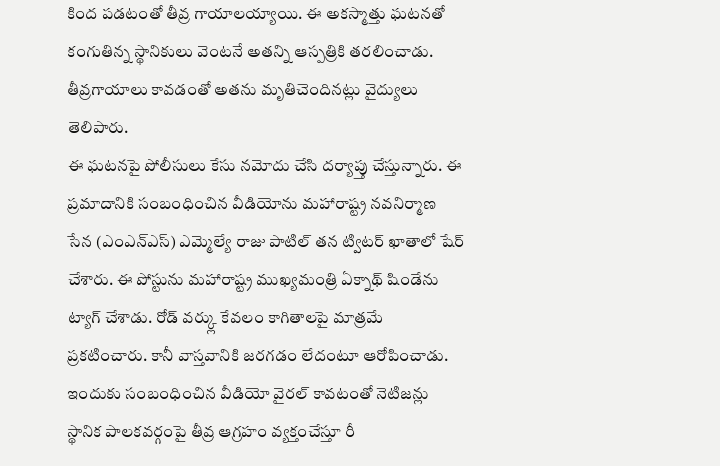కింద పడటంతో తీవ్ర గాయాలయ్యాయి. ఈ అకస్మాత్తు ఘటనతో కంగుతిన్న స్థానికులు వెంటనే అతన్ని ఆస్పత్రికి తరలించాడు. తీవ్రగాయాలు కావడంతో అతను మృతిచెందినట్లు వైద్యులు తెలిపారు.
ఈ ఘటనపై పోలీసులు కేసు నమోదు చేసి దర్యాప్తు చేస్తున్నారు. ఈ ప్రమాదానికి సంబంధించిన వీడియోను మహారాష్ట్ర నవనిర్మాణ సేన (ఎంఎన్ఎస్) ఎమ్మెల్యే రాజు పాటిల్ తన ట్విటర్ ఖాతాలో షేర్ చేశారు. ఈ పోస్టును మహారాష్ట్ర ముఖ్యమంత్రి ఏక్నాథ్ షిండేను ట్యాగ్ చేశాడు. రోడ్ వర్క్లు కేవలం కాగితాలపై మాత్రమే ప్రకటించారు. కానీ వాస్తవానికి జరగడం లేదంటూ ఆరోపించాడు. ఇందుకు సంబంధించిన వీడియో వైరల్ కావటంతో నెటిజన్లు స్థానిక పాలకవర్గంపై తీవ్ర ఆగ్రహం వ్యక్తంచేస్తూ రీ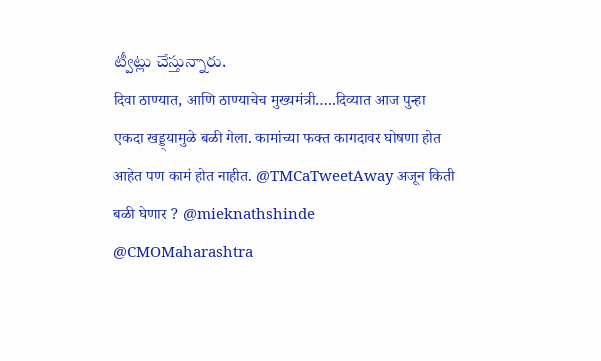ట్వీట్లు చేస్తున్నారు.
दिवा ठाण्यात, आणि ठाण्याचेच मुख्यमंत्री…..दिव्यात आज पुन्हा एकदा खड्ड्यामुळे बळी गेला. कामांच्या फक्त कागदावर घोषणा होत आहेत पण कामं होत नाहीत. @TMCaTweetAway अजून किती बळी घेणार ? @mieknathshinde @CMOMaharashtra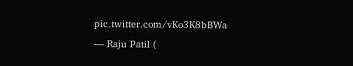pic.twitter.com/vKo3K8bBWa
— Raju Patil (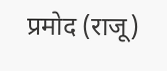प्रमोद (राजू)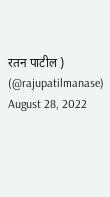रतन पाटील ) (@rajupatilmanase) August 28, 2022